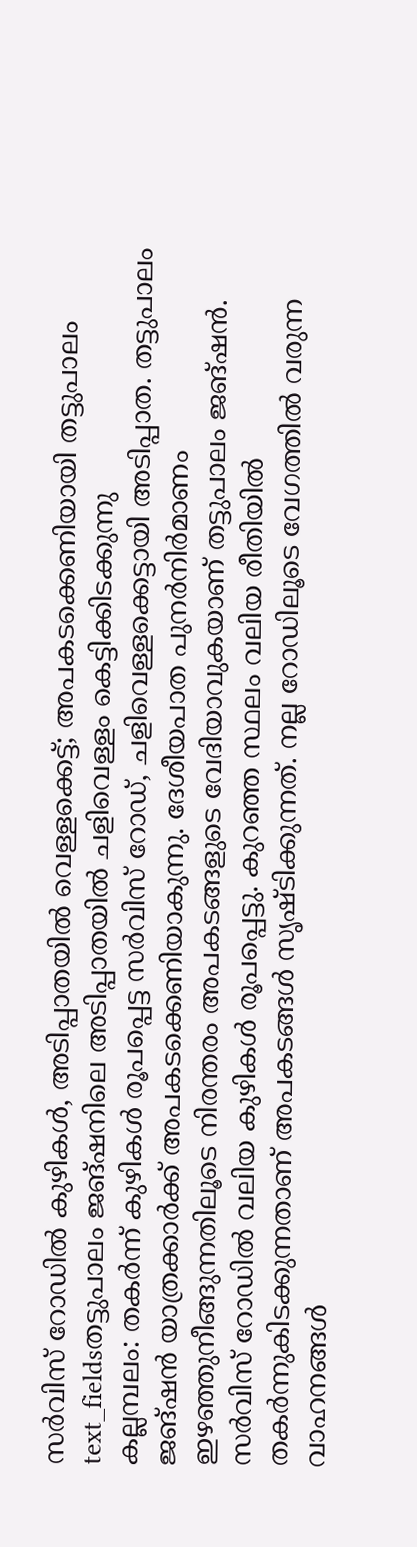സർവിസ് റോഡിൽ കുഴികൾ, അടിപ്പാതയിൽ വെള്ളക്കെട്ട്; അപകടക്കെണിയായി തട്ടുപാലം
text_fieldsതട്ടുപാലം ജങ്ഷനിലെ അടിപ്പാതയിൽ ചളിവെള്ളം കെട്ടിക്കിടക്കുന്നു
കല്ലമ്പലം: തകർന്ന് കുഴികൾ രൂപപ്പെട്ട സർവിസ് റോഡ്, ചളിവെള്ളക്കെട്ടായി അടിപ്പാത. തട്ടുപാലം ജങ്ഷൻ യാത്രക്കാർക്ക് അപകടക്കെണിയാകുന്നു. ദേശീയപാത പുനർനിർമാണം ഇഴഞ്ഞുനീങ്ങുന്നതിലൂടെ നിരന്തരം അപകടങ്ങളുടെ വേദിയാവുകയാണ് തട്ടുപാലം ജങ്ഷൻ. സർവിസ് റോഡിൽ വലിയ കുഴികൾ രൂപപ്പെട്ടു. കുറഞ്ഞ സ്ഥലം വലിയ രീതിയിൽ തകർന്നുകിടക്കുന്നതാണ് അപകടങ്ങൾ സൃഷ്ടിക്കുന്നത്. നല്ല റോഡിലൂടെ വേഗത്തിൽ വരുന്ന വാഹനങ്ങൾ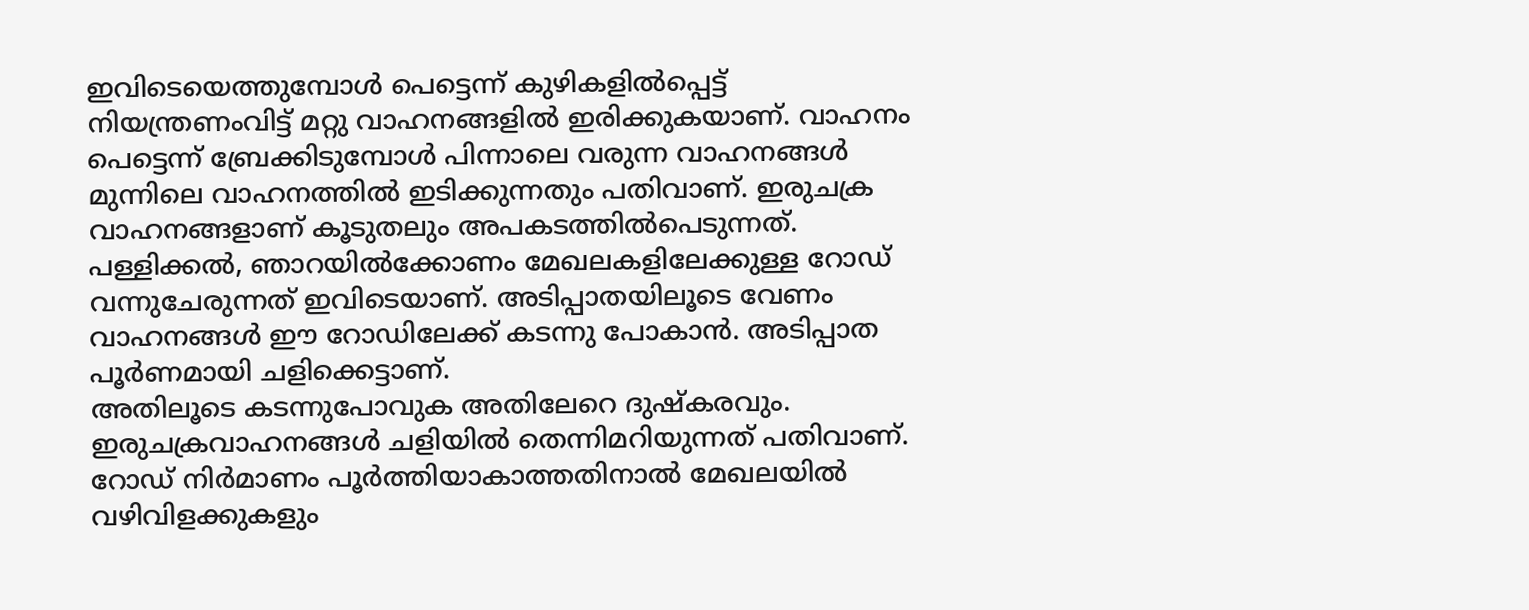ഇവിടെയെത്തുമ്പോൾ പെട്ടെന്ന് കുഴികളിൽപ്പെട്ട് നിയന്ത്രണംവിട്ട് മറ്റു വാഹനങ്ങളിൽ ഇരിക്കുകയാണ്. വാഹനം പെട്ടെന്ന് ബ്രേക്കിടുമ്പോൾ പിന്നാലെ വരുന്ന വാഹനങ്ങൾ മുന്നിലെ വാഹനത്തിൽ ഇടിക്കുന്നതും പതിവാണ്. ഇരുചക്ര വാഹനങ്ങളാണ് കൂടുതലും അപകടത്തിൽപെടുന്നത്.
പള്ളിക്കൽ, ഞാറയിൽക്കോണം മേഖലകളിലേക്കുള്ള റോഡ് വന്നുചേരുന്നത് ഇവിടെയാണ്. അടിപ്പാതയിലൂടെ വേണം വാഹനങ്ങൾ ഈ റോഡിലേക്ക് കടന്നു പോകാൻ. അടിപ്പാത പൂർണമായി ചളിക്കെട്ടാണ്.
അതിലൂടെ കടന്നുപോവുക അതിലേറെ ദുഷ്കരവും. ഇരുചക്രവാഹനങ്ങൾ ചളിയിൽ തെന്നിമറിയുന്നത് പതിവാണ്. റോഡ് നിർമാണം പൂർത്തിയാകാത്തതിനാൽ മേഖലയിൽ വഴിവിളക്കുകളും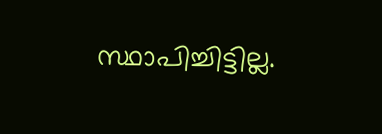സ്ഥാപിച്ചിട്ടില്ല.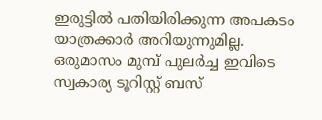ഇരുട്ടിൽ പതിയിരിക്കുന്ന അപകടം യാത്രക്കാർ അറിയുന്നുമില്ല. ഒരുമാസം മുമ്പ് പുലർച്ച ഇവിടെ സ്വകാര്യ ടൂറിസ്റ്റ് ബസ്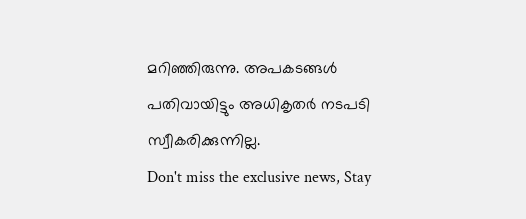മറിഞ്ഞിരുന്നു. അപകടങ്ങൾ പതിവായിട്ടും അധികൃതർ നടപടി സ്വീകരിക്കുന്നില്ല.
Don't miss the exclusive news, Stay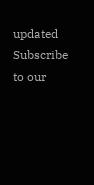updated
Subscribe to our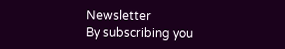Newsletter
By subscribing you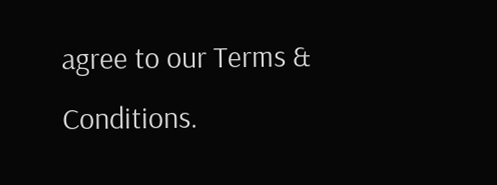agree to our Terms & Conditions.